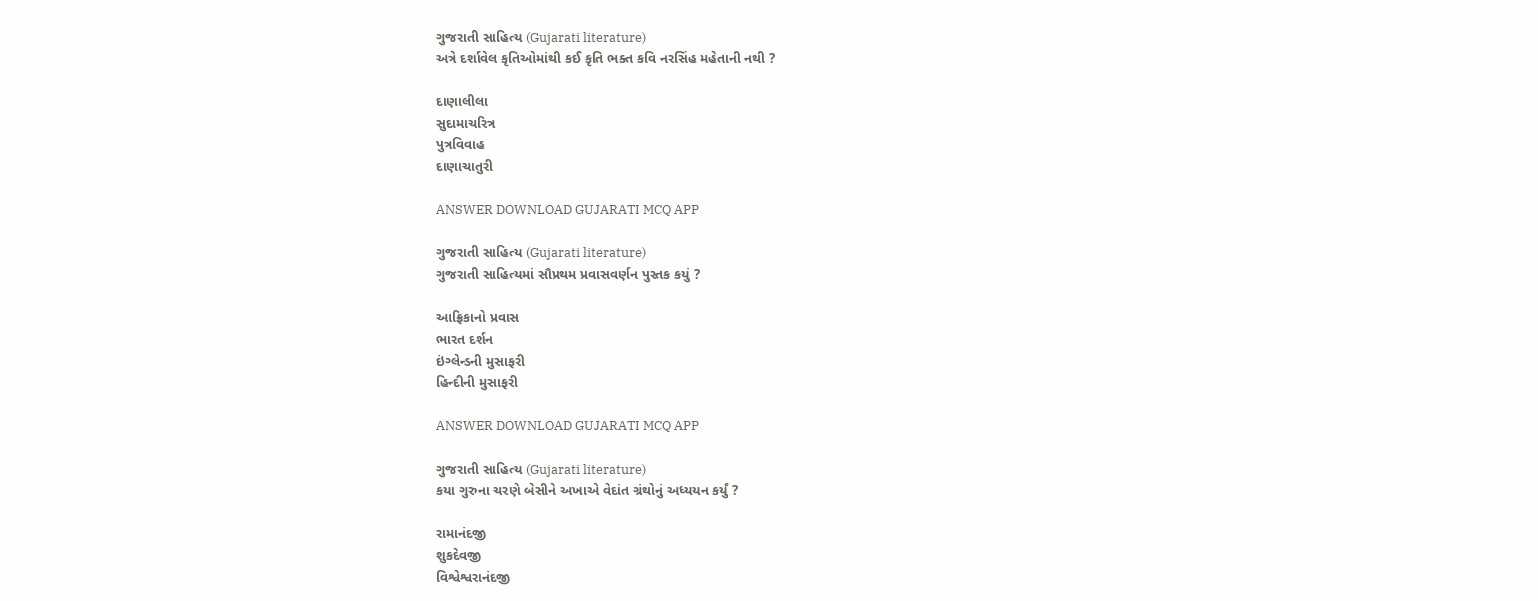ગુજરાતી સાહિત્ય (Gujarati literature)
અત્રે દર્શાવેલ કૃતિઓમાંથી કઈ કૃતિ ભક્ત કવિ નરસિંહ મહેતાની નથી ?

દાણાલીલા
સુદામાચરિત્ર
પુત્રવિવાહ
દાણાચાતુરી

ANSWER DOWNLOAD GUJARATI MCQ APP

ગુજરાતી સાહિત્ય (Gujarati literature)
ગુજરાતી સાહિત્યમાં સૌપ્રથમ પ્રવાસવર્ણન પુસ્તક કયું ?

આફ્રિકાનો પ્રવાસ
ભારત દર્શન
ઇંગ્લેન્ડની મુસાફરી
હિન્દીની મુસાફરી

ANSWER DOWNLOAD GUJARATI MCQ APP

ગુજરાતી સાહિત્ય (Gujarati literature)
કયા ગુરુના ચરણે બેસીને અખાએ વેદાંત ગ્રંથોનું અધ્યયન કર્યું ?

રામાનંદજી
શુકદેવજી
વિશ્વેશ્વરાનંદજી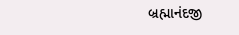બ્રહ્માનંદજી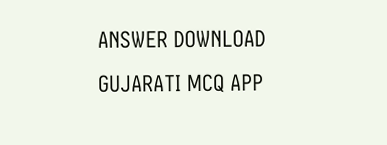ANSWER DOWNLOAD GUJARATI MCQ APP